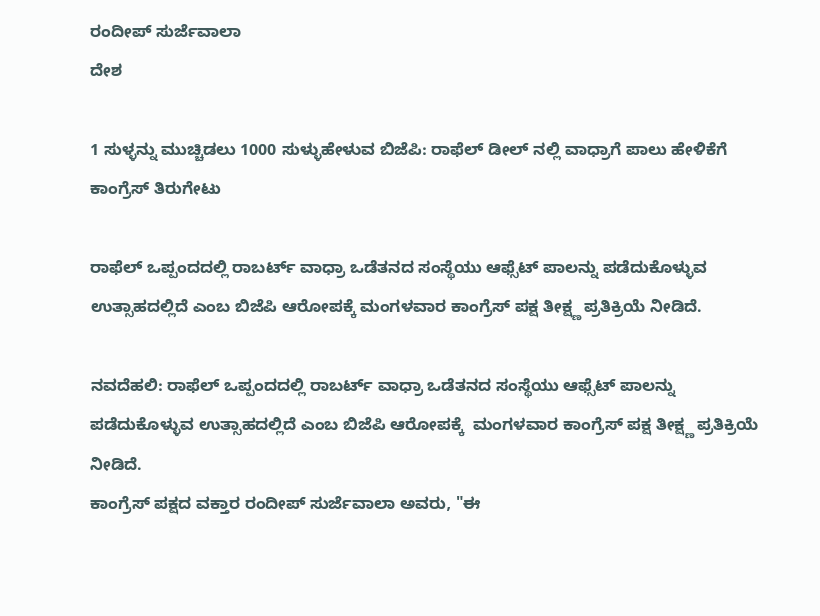ರಂದೀಪ್ ಸುರ್ಜೆವಾಲಾ
ದೇಶ

1 ಸುಳ್ಳನ್ನು ಮುಚ್ಚಿಡಲು 1000 ಸುಳ್ಳುಹೇಳುವ ಬಿಜೆಪಿ: ರಾಫೆಲ್ ಡೀಲ್ ನಲ್ಲಿ ವಾಧ್ರಾಗೆ ಪಾಲು ಹೇಳಿಕೆಗೆ ಕಾಂಗ್ರೆಸ್ ತಿರುಗೇಟು

ರಾಫೆಲ್ ಒಪ್ಪಂದದಲ್ಲಿ ರಾಬರ್ಟ್ ವಾಧ್ರಾ ಒಡೆತನದ ಸಂಸ್ಥೆಯು ಆಫ್ಸೆಟ್ ಪಾಲನ್ನು ಪಡೆದುಕೊಳ್ಳುವ ಉತ್ಸಾಹದಲ್ಲಿದೆ ಎಂಬ ಬಿಜೆಪಿ ಆರೋಪಕ್ಕೆ ಮಂಗಳವಾರ ಕಾಂಗ್ರೆಸ್ ಪಕ್ಷ ತೀಕ್ಷ್ಣ ಪ್ರತಿಕ್ರಿಯೆ ನೀಡಿದೆ.

ನವದೆಹಲಿ: ರಾಫೆಲ್ ಒಪ್ಪಂದದಲ್ಲಿ ರಾಬರ್ಟ್ ವಾಧ್ರಾ ಒಡೆತನದ ಸಂಸ್ಥೆಯು ಆಫ್ಸೆಟ್ ಪಾಲನ್ನು ಪಡೆದುಕೊಳ್ಳುವ ಉತ್ಸಾಹದಲ್ಲಿದೆ ಎಂಬ ಬಿಜೆಪಿ ಆರೋಪಕ್ಕೆ  ಮಂಗಳವಾರ ಕಾಂಗ್ರೆಸ್ ಪಕ್ಷ ತೀಕ್ಷ್ಣ ಪ್ರತಿಕ್ರಿಯೆ ನೀಡಿದೆ.
ಕಾಂಗ್ರೆಸ್ ಪಕ್ಷದ ವಕ್ತಾರ ರಂದೀಪ್ ಸುರ್ಜೆವಾಲಾ ಅವರು, "ಈ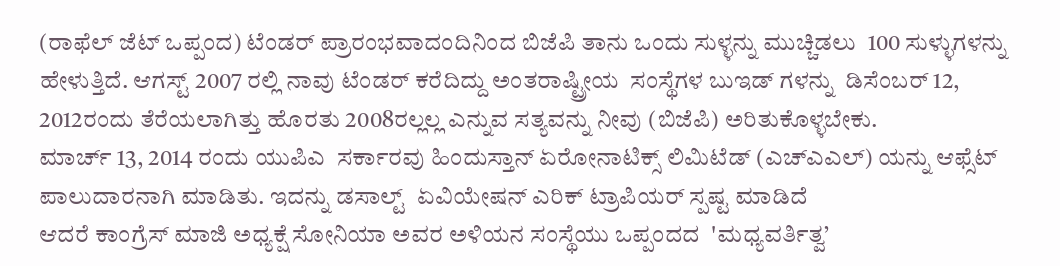(ರಾಫೆಲ್ ಜೆಟ್ ಒಪ್ಪಂದ) ಟೆಂಡರ್ ಪ್ರಾರಂಭವಾದಂದಿನಿಂದ ಬಿಜೆಪಿ ತಾನು ಒಂದು ಸುಳ್ಳನ್ನು ಮುಚ್ಚಿಡಲು  100 ಸುಳ್ಳುಗಳನ್ನು ಹೇಳುತ್ತಿದೆ. ಆಗಸ್ಟ್ 2007 ರಲ್ಲಿ ನಾವು ಟೆಂಡರ್ ಕರೆದಿದ್ದು ಅಂತರಾಷ್ಟ್ರೀಯ  ಸಂಸ್ಥೆಗಳ ಬುಇಡ್ ಗಳನ್ನು  ಡಿಸೆಂಬರ್ 12, 2012ರಂದು ತೆರೆಯಲಾಗಿತ್ತು ಹೊರತು 2008ರಲ್ಲಲ್ಲ ಎನ್ನುವ ಸತ್ಯವನ್ನು ನೀವು (ಬಿಜೆಪಿ) ಅರಿತುಕೊಳ್ಳಬೇಕು.
ಮಾರ್ಚ್ 13, 2014 ರಂದು ಯುಪಿಎ  ಸರ್ಕಾರವು ಹಿಂದುಸ್ತಾನ್ ಏರೋನಾಟಿಕ್ಸ್ ಲಿಮಿಟೆಡ್ (ಎಚ್ಎಎಲ್) ಯನ್ನು ಆಫ್ಸೆಟ್ ಪಾಲುದಾರನಾಗಿ ಮಾಡಿತು. ಇದನ್ನು ಡಸಾಲ್ಟ್  ಏವಿಯೇಷನ್ ಎರಿಕ್ ಟ್ರಾಪಿಯರ್ ಸ್ಪಷ್ಟ ಮಾಡಿದೆ
ಆದರೆ ಕಾಂಗ್ರೆಸ್ ಮಾಜಿ ಅಧ್ಯಕ್ಷೆ ಸೋನಿಯಾ ಅವರ ಅಳಿಯನ ಸಂಸ್ಥೆಯು ಒಪ್ಪಂದದ  'ಮಧ್ಯವರ್ತಿತ್ವ’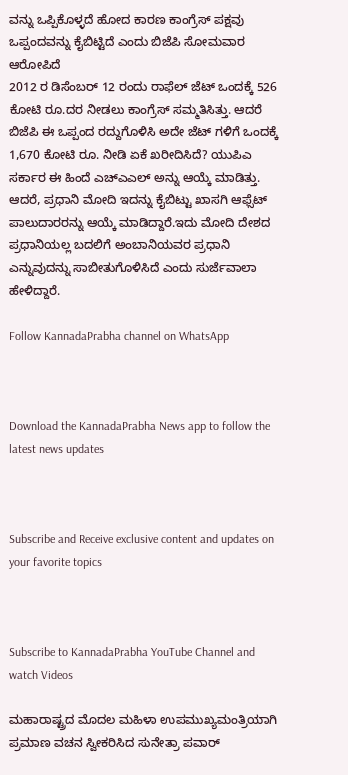ವನ್ನು ಒಪ್ಪಿಕೊಳ್ಳದೆ ಹೋದ ಕಾರಣ ಕಾಂಗ್ರೆಸ್ ಪಕ್ಷವು ಒಪ್ಪಂದವನ್ನು ಕೈಬಿಟ್ಟಿದೆ ಎಂದು ಬಿಜೆಪಿ ಸೋಮವಾರ ಆರೋಪಿದೆ
2012 ರ ಡಿಸೆಂಬರ್ 12 ರಂದು ರಾಫೆಲ್ ಜೆಟ್ ಒಂದಕ್ಕೆ 526 ಕೋಟಿ ರೂ.ದರ ನೀಡಲು ಕಾಂಗ್ರೆಸ್ ಸಮ್ಮತಿಸಿತ್ತು. ಆದರೆ ಬಿಜೆಪಿ ಈ ಒಪ್ಪಂದ ರದ್ದುಗೊಳಿಸಿ ಅದೇ ಜೆಟ್ ಗಳಿಗೆ ಒಂದಕ್ಕೆ  1,670 ಕೋಟಿ ರೂ. ನೀಡಿ ಏಕೆ ಖರೀದಿಸಿದೆ? ಯುಪಿಎ  ಸರ್ಕಾರ ಈ ಹಿಂದೆ ಎಚ್ಎಎಲ್ ಅನ್ನು ಆಯ್ಕೆ ಮಾಡಿತ್ತು. ಆದರೆ, ಪ್ರಧಾನಿ ಮೋದಿ ಇದನ್ನು ಕೈಬಿಟ್ಟು ಖಾಸಗಿ ಆಫ್ಸೆಟ್  ಪಾಲುದಾರರನ್ನು ಆಯ್ಕೆ ಮಾಡಿದ್ದಾರೆ.ಇದು ಮೋದಿ ದೇಶದ ಪ್ರಧಾನಿಯಲ್ಲ ಬದಲಿಗೆ ಅಂಬಾನಿಯವರ ಪ್ರಧಾನಿ ಎನ್ನುವುದನ್ನು ಸಾಬೀತುಗೊಳಿಸಿದೆ ಎಂದು ಸುರ್ಜೆವಾಲಾ ಹೇಳಿದ್ದಾರೆ.

Follow KannadaPrabha channel on WhatsApp



Download the KannadaPrabha News app to follow the latest news updates



Subscribe and Receive exclusive content and updates on your favorite topics



Subscribe to KannadaPrabha YouTube Channel and watch Videos

ಮಹಾರಾಷ್ಟ್ರದ ಮೊದಲ ಮಹಿಳಾ ಉಪಮುಖ್ಯಮಂತ್ರಿಯಾಗಿ ಪ್ರಮಾಣ ವಚನ ಸ್ವೀಕರಿಸಿದ ಸುನೇತ್ರಾ ಪವಾರ್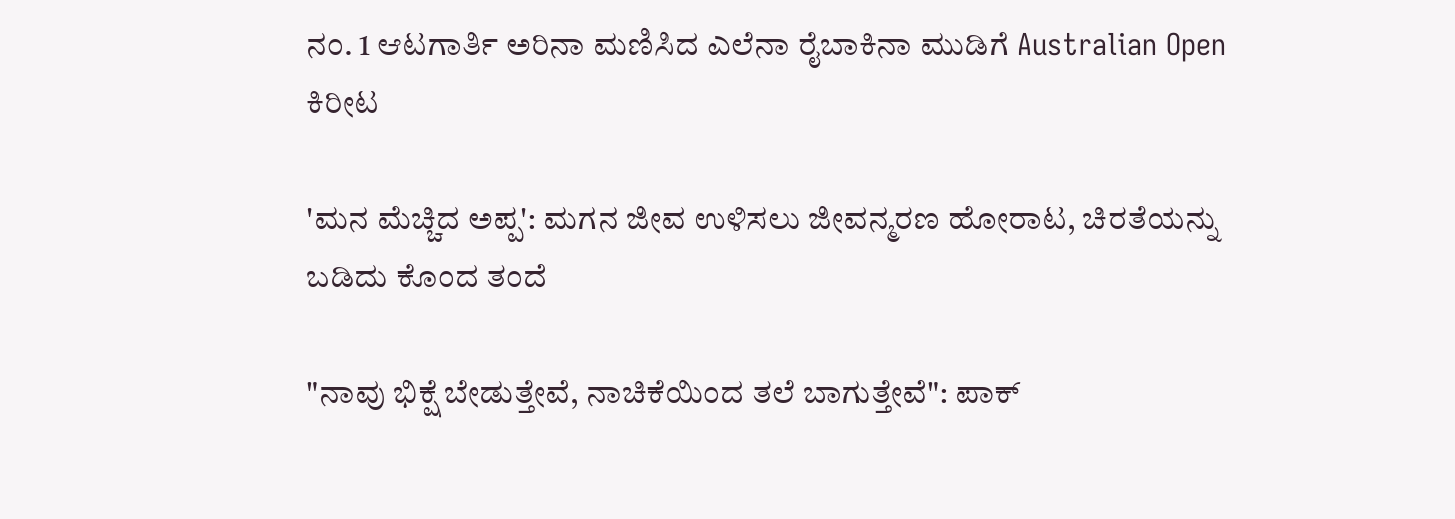ನಂ. 1 ಆಟಗಾರ್ತಿ ಅರಿನಾ ಮಣಿಸಿದ ಎಲೆನಾ ರೈಬಾಕಿನಾ ಮುಡಿಗೆ Australian Open ಕಿರೀಟ

'ಮನ ಮೆಚ್ಚಿದ ಅಪ್ಪ': ಮಗನ ಜೀವ ಉಳಿಸಲು ಜೀವನ್ಮರಣ ಹೋರಾಟ, ಚಿರತೆಯನ್ನು ಬಡಿದು ಕೊಂದ ತಂದೆ

"ನಾವು ಭಿಕ್ಷೆ ಬೇಡುತ್ತೇವೆ, ನಾಚಿಕೆಯಿಂದ ತಲೆ ಬಾಗುತ್ತೇವೆ": ಪಾಕ್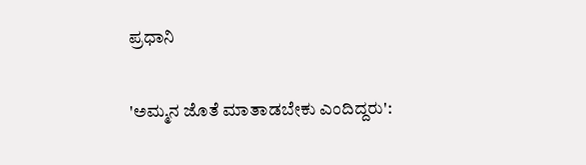ಪ್ರಧಾನಿ

'ಅಮ್ಮನ ಜೊತೆ ಮಾತಾಡಬೇಕು ಎಂದಿದ್ದರು':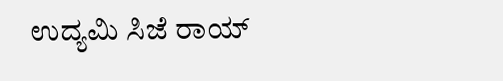ಉದ್ಯಮಿ ಸಿಜೆ ರಾಯ್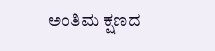ಅಂತಿಮ ಕ್ಷಣದ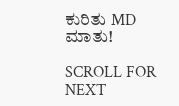ಕುರಿತು MD ಮಾತು!

SCROLL FOR NEXT